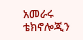አመራሩ ቴክኖሎጂን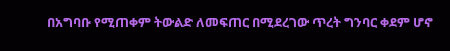በአግባቡ የሚጠቀም ትውልድ ለመፍጠር በሚደረገው ጥረት ግንባር ቀደም ሆኖ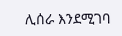ሊሰራ እንደሚገባ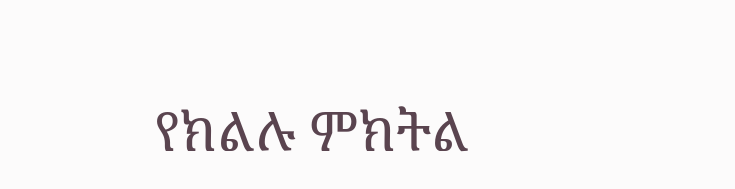የክልሉ ምክትል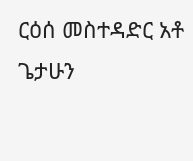ርዕሰ መስተዳድር አቶ ጌታሁን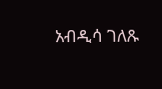አብዲሳ ገለጹ